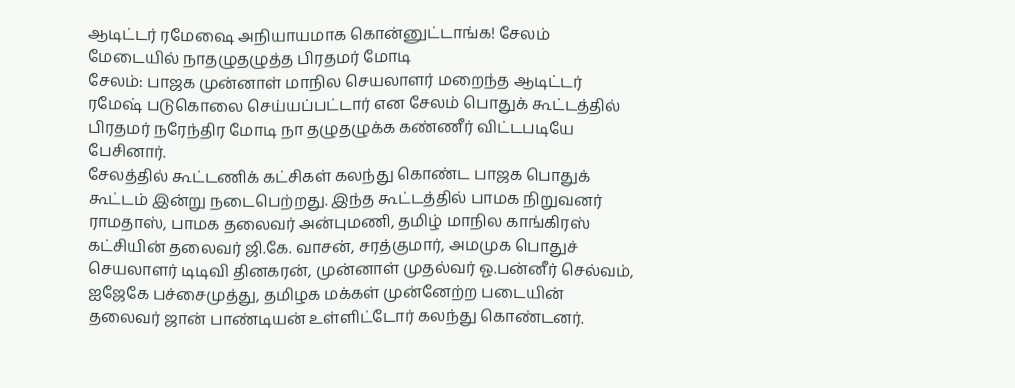ஆடிட்டர் ரமேஷை அநியாயமாக கொன்னுட்டாங்க! சேலம் மேடையில் நாதழுதழுத்த பிரதமர் மோடி
சேலம்: பாஜக முன்னாள் மாநில செயலாளர் மறைந்த ஆடிட்டர் ரமேஷ் படுகொலை செய்யப்பட்டார் என சேலம் பொதுக் கூட்டத்தில் பிரதமர் நரேந்திர மோடி நா தழுதழுக்க கண்ணீர் விட்டபடியே பேசினார்.
சேலத்தில் கூட்டணிக் கட்சிகள் கலந்து கொண்ட பாஜக பொதுக் கூட்டம் இன்று நடைபெற்றது. இந்த கூட்டத்தில் பாமக நிறுவனர் ராமதாஸ், பாமக தலைவர் அன்புமணி, தமிழ் மாநில காங்கிரஸ் கட்சியின் தலைவர் ஜி.கே. வாசன், சரத்குமார், அமமுக பொதுச் செயலாளர் டிடிவி தினகரன், முன்னாள் முதல்வர் ஓ.பன்னீர் செல்வம், ஐஜேகே பச்சைமுத்து, தமிழக மக்கள் முன்னேற்ற படையின் தலைவர் ஜான் பாண்டியன் உள்ளிட்டோர் கலந்து கொண்டனர்.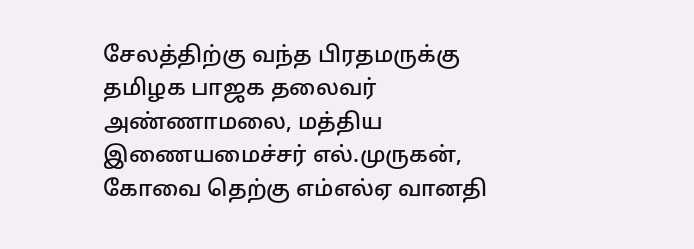சேலத்திற்கு வந்த பிரதமருக்கு தமிழக பாஜக தலைவர் அண்ணாமலை, மத்திய இணையமைச்சர் எல்.முருகன், கோவை தெற்கு எம்எல்ஏ வானதி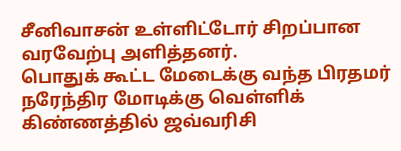சீனிவாசன் உள்ளிட்டோர் சிறப்பான வரவேற்பு அளித்தனர்.
பொதுக் கூட்ட மேடைக்கு வந்த பிரதமர் நரேந்திர மோடிக்கு வெள்ளிக் கிண்ணத்தில் ஜவ்வரிசி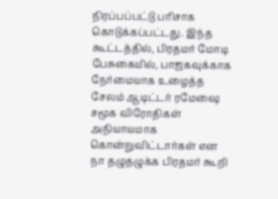நிரப்பப்பட்டு பரிசாக கொடுக்கப்பட்டது. இந்த கூட்டத்தில், பிரதமர் மோடி பேசுகையில், பாஜகவுக்காக நேர்மையாக உழைத்த சேலம் ஆடிட்டர் ரமேஷை சமூக விரோதிகள் அநியாயமாக கொன்றுவிட்டார்கள் என நா தழுதழுக்க பிரதமர் கூறி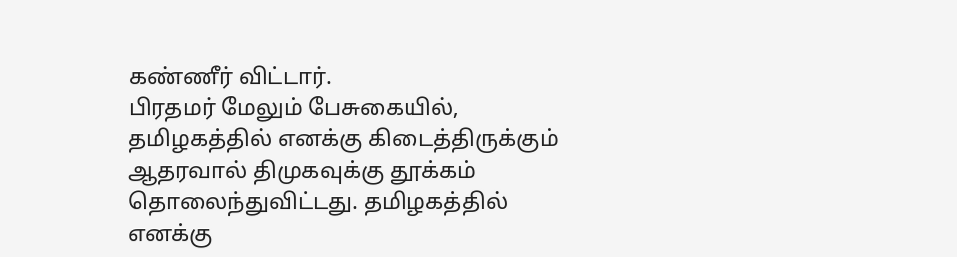கண்ணீர் விட்டார்.
பிரதமர் மேலும் பேசுகையில், தமிழகத்தில் எனக்கு கிடைத்திருக்கும் ஆதரவால் திமுகவுக்கு தூக்கம் தொலைந்துவிட்டது. தமிழகத்தில் எனக்கு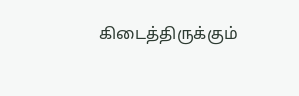கிடைத்திருக்கும்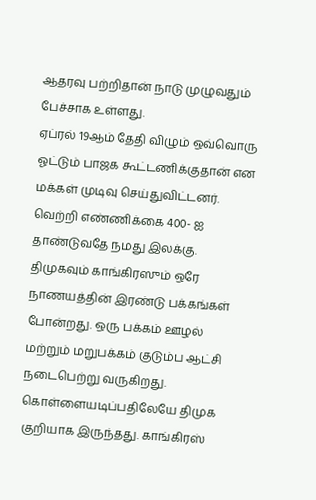ஆதரவு பற்றிதான் நாடு முழுவதும் பேச்சாக உள்ளது.
ஏப்ரல் 19ஆம் தேதி விழும் ஒவ்வொரு ஓட்டும் பாஜக கூட்டணிக்குதான் என மக்கள் முடிவு செய்துவிட்டனர். வெற்றி எண்ணிக்கை 400- ஐ தாண்டுவதே நமது இலக்கு. திமுகவும் காங்கிரஸும் ஒரே நாணயத்தின் இரண்டு பக்கங்கள் போன்றது. ஒரு பக்கம் ஊழல் மற்றும் மறுபக்கம் குடும்ப ஆட்சி நடைபெற்று வருகிறது.
கொள்ளையடிப்பதிலேயே திமுக குறியாக இருந்தது. காங்கிரஸ்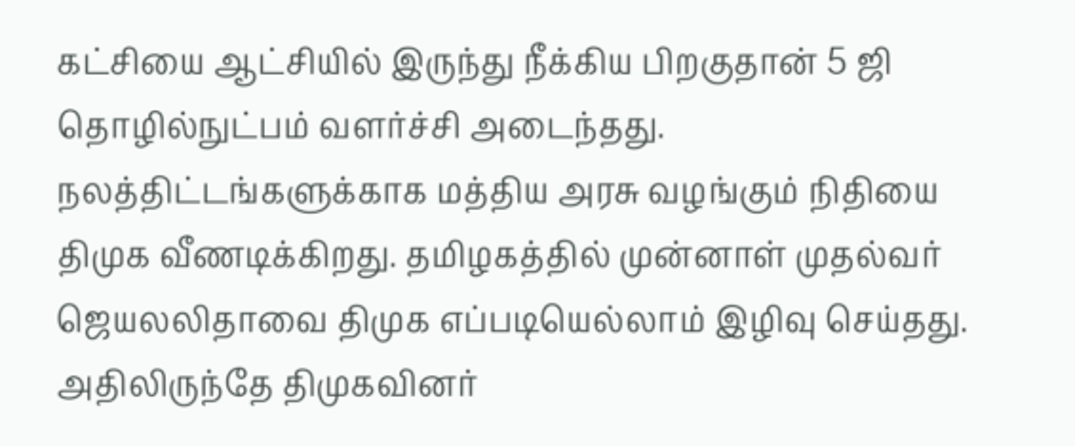கட்சியை ஆட்சியில் இருந்து நீக்கிய பிறகுதான் 5 ஜி தொழில்நுட்பம் வளர்ச்சி அடைந்தது. நலத்திட்டங்களுக்காக மத்திய அரசு வழங்கும் நிதியை திமுக வீணடிக்கிறது. தமிழகத்தில் முன்னாள் முதல்வர் ஜெயலலிதாவை திமுக எப்படியெல்லாம் இழிவு செய்தது. அதிலிருந்தே திமுகவினர்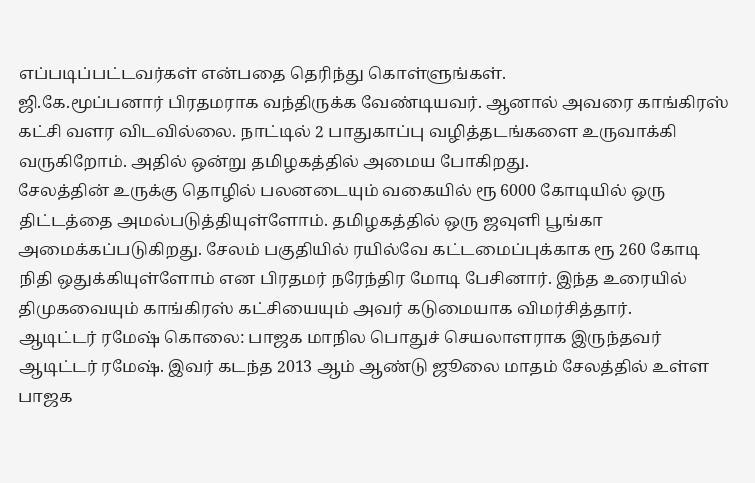எப்படிப்பட்டவர்கள் என்பதை தெரிந்து கொள்ளுங்கள்.
ஜி.கே.மூப்பனார் பிரதமராக வந்திருக்க வேண்டியவர். ஆனால் அவரை காங்கிரஸ் கட்சி வளர விடவில்லை. நாட்டில் 2 பாதுகாப்பு வழித்தடங்களை உருவாக்கி வருகிறோம். அதில் ஒன்று தமிழகத்தில் அமைய போகிறது.
சேலத்தின் உருக்கு தொழில் பலனடையும் வகையில் ரூ 6000 கோடியில் ஒரு திட்டத்தை அமல்படுத்தியுள்ளோம். தமிழகத்தில் ஒரு ஜவுளி பூங்கா அமைக்கப்படுகிறது. சேலம் பகுதியில் ரயில்வே கட்டமைப்புக்காக ரூ 260 கோடி நிதி ஒதுக்கியுள்ளோம் என பிரதமர் நரேந்திர மோடி பேசினார். இந்த உரையில் திமுகவையும் காங்கிரஸ் கட்சியையும் அவர் கடுமையாக விமர்சித்தார்.
ஆடிட்டர் ரமேஷ் கொலை: பாஜக மாநில பொதுச் செயலாளராக இருந்தவர் ஆடிட்டர் ரமேஷ். இவர் கடந்த 2013 ஆம் ஆண்டு ஜூலை மாதம் சேலத்தில் உள்ள பாஜக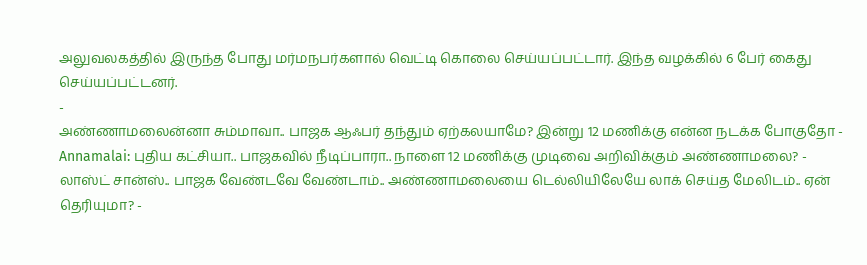அலுவலகத்தில் இருந்த போது மர்மநபர்களால் வெட்டி கொலை செய்யப்பட்டார். இந்த வழக்கில் 6 பேர் கைது செய்யப்பட்டனர்.
-
அண்ணாமலைன்னா சும்மாவா.. பாஜக ஆஃபர் தந்தும் ஏற்கலயாமே? இன்று 12 மணிக்கு என்ன நடக்க போகுதோ -
Annamalai: புதிய கட்சியா.. பாஜகவில் நீடிப்பாரா.. நாளை 12 மணிக்கு முடிவை அறிவிக்கும் அண்ணாமலை? -
லாஸ்ட் சான்ஸ்.. பாஜக வேண்டவே வேண்டாம்.. அண்ணாமலையை டெல்லியிலேயே லாக் செய்த மேலிடம்.. ஏன் தெரியுமா? -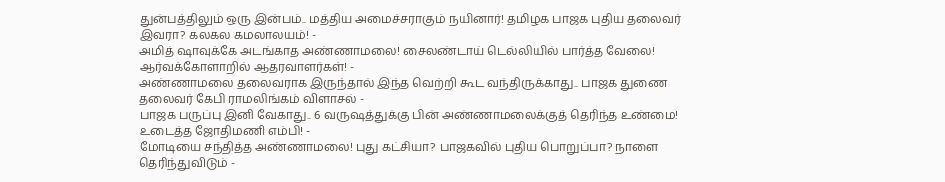துன்பத்திலும் ஒரு இன்பம்.. மத்திய அமைச்சராகும் நயினார்! தமிழக பாஜக புதிய தலைவர் இவரா? கலகல கமலாலயம்! -
அமித் ஷாவுக்கே அடங்காத அண்ணாமலை! சைலண்டாய் டெல்லியில் பார்த்த வேலை! ஆர்வக்கோளாறில் ஆதரவாளர்கள்! -
அண்ணாமலை தலைவராக இருந்தால் இந்த வெற்றி கூட வந்திருக்காது.. பாஜக துணை தலைவர் கேபி ராமலிங்கம் விளாசல் -
பாஜக பருப்பு இனி வேகாது.. 6 வருஷத்துக்கு பின் அண்ணாமலைக்குத் தெரிந்த உண்மை! உடைத்த ஜோதிமணி எம்பி! -
மோடியை சந்தித்த அண்ணாமலை! புது கட்சியா? பாஜகவில் புதிய பொறுப்பா? நாளை தெரிந்துவிடும் -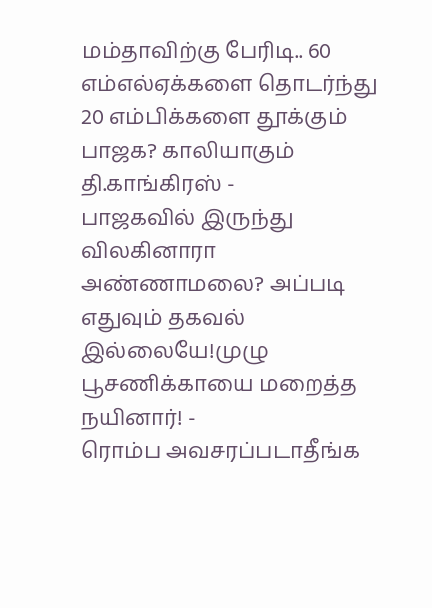மம்தாவிற்கு பேரிடி.. 60 எம்எல்ஏக்களை தொடர்ந்து 20 எம்பிக்களை தூக்கும் பாஜக? காலியாகும் தி.காங்கிரஸ் -
பாஜகவில் இருந்து விலகினாரா அண்ணாமலை? அப்படி எதுவும் தகவல் இல்லையே!முழு பூசணிக்காயை மறைத்த நயினார்! -
ரொம்ப அவசரப்படாதீங்க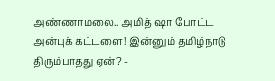அண்ணாமலை.. அமித் ஷா போட்ட அன்புக் கட்டளை! இன்னும் தமிழ்நாடு திரும்பாதது ஏன்? -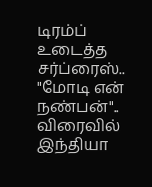டிரம்ப் உடைத்த சர்ப்ரைஸ்.. "மோடி என் நண்பன்".. விரைவில் இந்தியா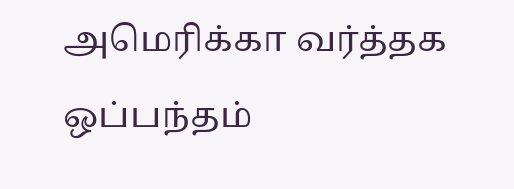அமெரிக்கா வர்த்தக ஒப்பந்தம்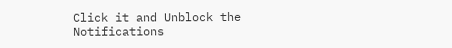Click it and Unblock the Notifications